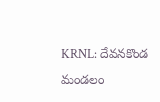KRNL: దేవనకొండ మండలం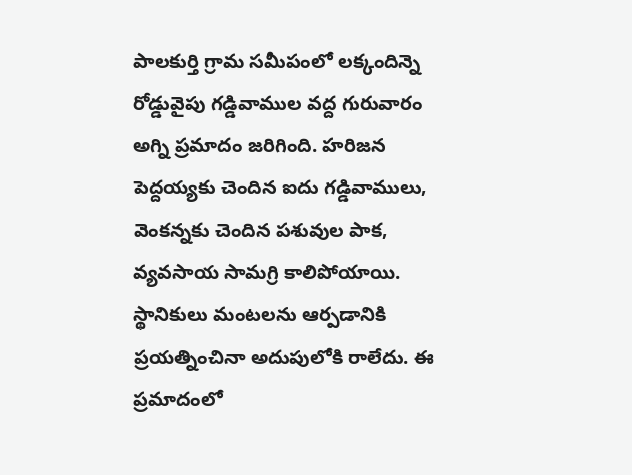పాలకుర్తి గ్రామ సమీపంలో లక్కందిన్నె రోడ్డువైపు గడ్డివాముల వద్ద గురువారం అగ్ని ప్రమాదం జరిగింది. హరిజన పెద్దయ్యకు చెందిన ఐదు గడ్డివాములు, వెంకన్నకు చెందిన పశువుల పాక, వ్యవసాయ సామగ్రి కాలిపోయాయి. స్థానికులు మంటలను ఆర్పడానికి ప్రయత్నించినా అదుపులోకి రాలేదు. ఈ ప్రమాదంలో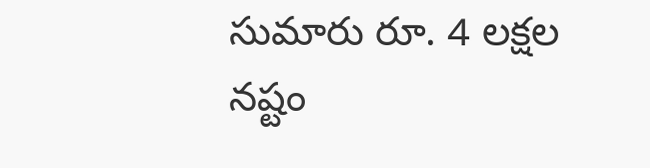సుమారు రూ. 4 లక్షల నష్టం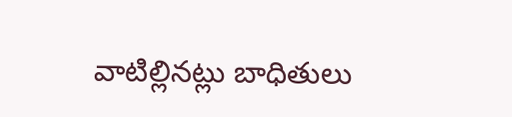వాటిల్లినట్లు బాధితులు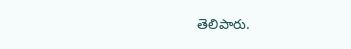తెలిపారు.